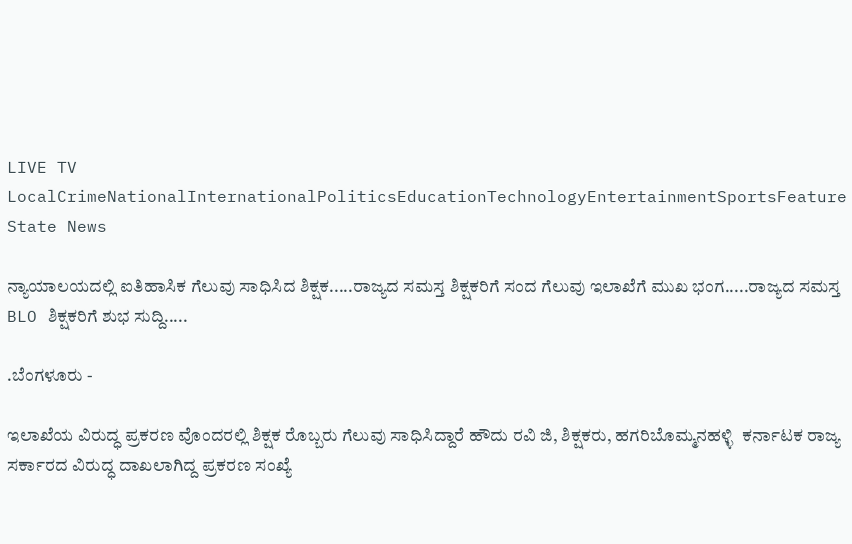LIVE TV LocalCrimeNationalInternationalPoliticsEducationTechnologyEntertainmentSportsFeature
State News

ನ್ಯಾಯಾಲಯದಲ್ಲಿ ಐತಿಹಾಸಿಕ ಗೆಲುವು ಸಾಧಿಸಿದ ಶಿಕ್ಷಕ.....ರಾಜ್ಯದ ಸಮಸ್ತ ಶಿಕ್ಷಕರಿಗೆ ಸಂದ ಗೆಲುವು ಇಲಾಖೆಗೆ ಮುಖ ಭಂಗ.....ರಾಜ್ಯದ ಸಮಸ್ತ BLO ಶಿಕ್ಷಕರಿಗೆ ಶುಭ ಸುದ್ದಿ.....

.ಬೆಂಗಳೂರು -

ಇಲಾಖೆಯ ವಿರುದ್ಧ ಪ್ರಕರಣ ವೊಂದರಲ್ಲಿ ಶಿಕ್ಷಕ ರೊಬ್ಬರು ಗೆಲುವು ಸಾಧಿಸಿದ್ದಾರೆ ಹೌದು ರವಿ ಜಿ, ಶಿಕ್ಷಕರು, ಹಗರಿಬೊಮ್ಮನಹಳ್ಳಿ  ಕರ್ನಾಟಕ ರಾಜ್ಯ ಸರ್ಕಾರದ ವಿರುದ್ಧ ದಾಖಲಾಗಿದ್ದ ಪ್ರಕರಣ ಸಂಖ್ಯೆ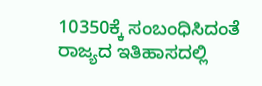10350ಕ್ಕೆ ಸಂಬಂಧಿಸಿದಂತೆ ರಾಜ್ಯದ ಇತಿಹಾಸದಲ್ಲಿ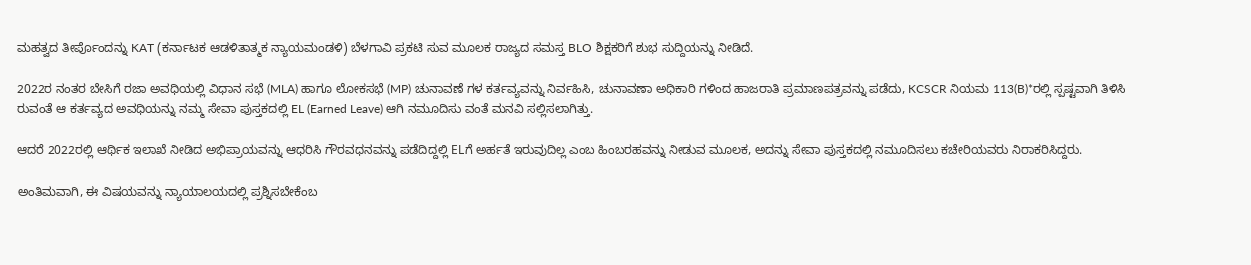ಮಹತ್ವದ ತೀರ್ಪೊಂದನ್ನು KAT (ಕರ್ನಾಟಕ ಆಡಳಿತಾತ್ಮಕ ನ್ಯಾಯಮಂಡಳಿ) ಬೆಳಗಾವಿ ಪ್ರಕಟಿ ಸುವ ಮೂಲಕ ರಾಜ್ಯದ ಸಮಸ್ತ BLO ಶಿಕ್ಷಕರಿಗೆ ಶುಭ ಸುದ್ದಿಯನ್ನು ನೀಡಿದೆ.

2022ರ ನಂತರ ಬೇಸಿಗೆ ರಜಾ ಅವಧಿಯಲ್ಲಿ ವಿಧಾನ ಸಭೆ (MLA) ಹಾಗೂ ಲೋಕಸಭೆ (MP) ಚುನಾವಣೆ ಗಳ ಕರ್ತವ್ಯವನ್ನು ನಿರ್ವಹಿಸಿ, ಚುನಾವಣಾ ಅಧಿಕಾರಿ ಗಳಿಂದ ಹಾಜರಾತಿ ಪ್ರಮಾಣಪತ್ರವನ್ನು ಪಡೆದು, KCSCR ನಿಯಮ 113(B)*ರಲ್ಲಿ ಸ್ಪಷ್ಟವಾಗಿ ತಿಳಿಸಿ ರುವಂತೆ ಆ ಕರ್ತವ್ಯದ ಅವಧಿಯನ್ನು ನಮ್ಮ ಸೇವಾ ಪುಸ್ತಕದಲ್ಲಿ EL (Earned Leave) ಆಗಿ ನಮೂದಿಸು ವಂತೆ ಮನವಿ ಸಲ್ಲಿಸಲಾಗಿತ್ತು.

ಆದರೆ 2022ರಲ್ಲಿ ಆರ್ಥಿಕ ಇಲಾಖೆ ನೀಡಿದ ಅಭಿಪ್ರಾಯವನ್ನು ಆಧರಿಸಿ ಗೌರವಧನವನ್ನು ಪಡೆದಿದ್ದಲ್ಲಿ ELಗೆ ಅರ್ಹತೆ ಇರುವುದಿಲ್ಲ ಎಂಬ ಹಿಂಬರಹವನ್ನು ನೀಡುವ ಮೂಲಕ, ಅದನ್ನು ಸೇವಾ ಪುಸ್ತಕದಲ್ಲಿ ನಮೂದಿಸಲು ಕಚೇರಿಯವರು ನಿರಾಕರಿಸಿದ್ದರು.

ಅಂತಿಮವಾಗಿ, ಈ ವಿಷಯವನ್ನು ನ್ಯಾಯಾಲಯದಲ್ಲಿ ಪ್ರಶ್ನಿಸಬೇಕೆಂಬ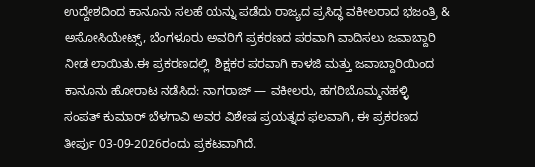ಉದ್ದೇಶದಿಂದ ಕಾನೂನು ಸಲಹೆ ಯನ್ನು ಪಡೆದು ರಾಜ್ಯದ ಪ್ರಸಿದ್ಧ ವಕೀಲರಾದ ಭಜಂತ್ರಿ & ಅಸೋಸಿಯೇಟ್ಸ್, ಬೆಂಗಳೂರು ಅವರಿಗೆ ಪ್ರಕರಣದ ಪರವಾಗಿ ವಾದಿಸಲು ಜವಾಬ್ದಾರಿ ನೀಡ ಲಾಯಿತು.ಈ ಪ್ರಕರಣದಲ್ಲಿ  ಶಿಕ್ಷಕರ ಪರವಾಗಿ ಕಾಳಜಿ ಮತ್ತು ಜವಾಬ್ದಾರಿಯಿಂದ ಕಾನೂನು ಹೋರಾಟ ನಡೆಸಿದ: ನಾಗರಾಜ್ — ವಕೀಲರು, ಹಗರಿಬೊಮ್ಮನಹಳ್ಳಿ  ಸಂಪತ್ ಕುಮಾರ್ ಬೆಳಗಾವಿ ಅವರ ವಿಶೇಷ ಪ್ರಯತ್ನದ ಫಲವಾಗಿ, ಈ ಪ್ರಕರಣದ ತೀರ್ಪು 03-09-2026ರಂದು ಪ್ರಕಟವಾಗಿದೆ.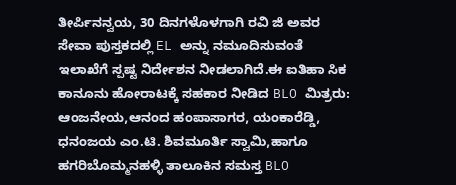ತೀರ್ಪಿನನ್ವಯ, 30 ದಿನಗಳೊಳಗಾಗಿ ರವಿ ಜಿ ಅವರ ಸೇವಾ ಪುಸ್ತಕದಲ್ಲಿ EL ಅನ್ನು ನಮೂದಿಸುವಂತೆ ಇಲಾಖೆಗೆ ಸ್ಪಷ್ಟ ನಿರ್ದೇಶನ ನೀಡಲಾಗಿದೆ.ಈ ಐತಿಹಾ ಸಿಕ ಕಾನೂನು ಹೋರಾಟಕ್ಕೆ ಸಹಕಾರ ನೀಡಿದ BLO ಮಿತ್ರರು:  ಆಂಜನೇಯ,ಆನಂದ ಹಂಪಾಸಾಗರ, ಯಂಕಾರೆಡ್ಡಿ, ಧನಂಜಯ ಎಂ.ಟಿ. ಶಿವಮೂರ್ತಿ ಸ್ವಾಮಿ,ಹಾಗೂ ಹಗರಿಬೊಮ್ಮನಹಳ್ಳಿ ತಾಲೂಕಿನ ಸಮಸ್ತ BLO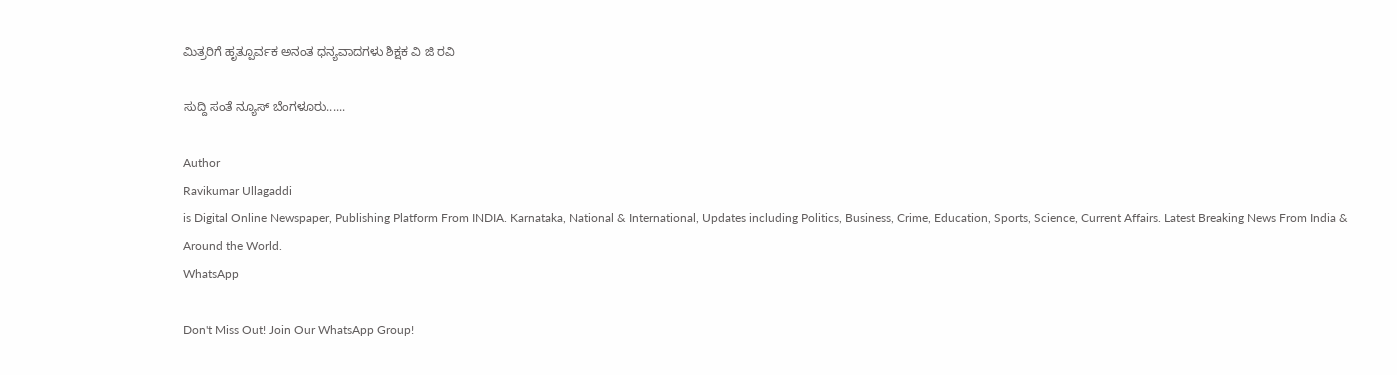ಮಿತ್ರರಿಗೆ ಹೃತ್ಪೂರ್ವಕ ಅನಂತ ಧನ್ಯವಾದಗಳು ಶಿಕ್ಷಕ ವಿ ಜಿ ರವಿ

ಸುದ್ದಿ ಸಂತೆ ನ್ಯೂಸ್ ಬೆಂಗಳೂರು......

Author
Ravikumar Ullagaddi
is Digital Online Newspaper, Publishing Platform From INDIA. Karnataka, National & International, Updates including Politics, Business, Crime, Education, Sports, Science, Current Affairs. Latest Breaking News From India & Around the World.
WhatsApp

Don't Miss Out! Join Our WhatsApp Group!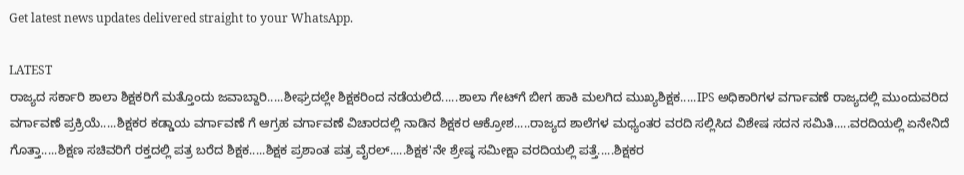Get latest news updates delivered straight to your WhatsApp.

LATEST
ರಾಜ್ಯದ ಸರ್ಕಾರಿ ಶಾಲಾ ಶಿಕ್ಷಕರಿಗೆ ಮತ್ತೊಂದು ಜವಾಬ್ದಾರಿ.....ಶೀಘ್ರದಲ್ಲೇ ಶಿಕ್ಷಕರಿಂದ ನಡೆಯಲಿದೆ.....ಶಾಲಾ ಗೇಟ್‌ಗೆ ಬೀಗ ಹಾಕಿ ಮಲಗಿದ ಮುಖ್ಯಶಿಕ್ಷಕ.....IPS ಅಧಿಕಾರಿಗಳ ವರ್ಗಾವಣೆ ರಾಜ್ಯದಲ್ಲಿ ಮುಂದುವರಿದ ವರ್ಗಾವಣೆ ಪ್ರಕ್ರಿಯೆ.....ಶಿಕ್ಷಕರ ಕಡ್ಡಾಯ ವರ್ಗಾವಣೆ ಗೆ ಆಗ್ರಹ ವರ್ಗಾವಣೆ ವಿಚಾರದಲ್ಲಿ ನಾಡಿನ ಶಿಕ್ಷಕರ ಆಕ್ರೋಶ.....ರಾಜ್ಯದ ಶಾಲೆಗಳ ಮಧ್ಯಂತರ ವರದಿ ಸಲ್ಲಿಸಿದ ವಿಶೇಷ ಸದನ ಸಮಿತಿ.....ವರದಿಯಲ್ಲಿ ಏನೇನಿದೆ ಗೊತ್ತಾ.....ಶಿಕ್ಷಣ ಸಚಿವರಿಗೆ ರಕ್ತದಲ್ಲಿ ಪತ್ರ ಬರೆದ ಶಿಕ್ಷಕ.....ಶಿಕ್ಷಕ ಪ್ರಶಾಂತ ಪತ್ರ ವೈರಲ್.....ಶಿಕ್ಷಕ'ನೇ ಶ್ರೇಷ್ಠ ಸಮೀಕ್ಷಾ ವರದಿಯಲ್ಲಿ ಪತ್ತೆ.....ಶಿಕ್ಷಕರ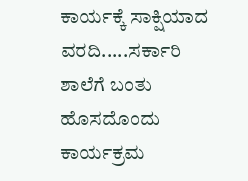ಕಾರ್ಯಕ್ಕೆ ಸಾಕ್ಷಿಯಾದ ವರದಿ.....ಸರ್ಕಾರಿ ಶಾಲೆಗೆ ಬಂತು ಹೊಸದೊಂದು ಕಾರ್ಯಕ್ರಮ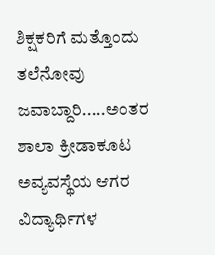ಶಿಕ್ಷಕರಿಗೆ ಮತ್ತೊಂದು ತಲೆನೋವು ಜವಾಬ್ದಾರಿ.....ಅಂತರ ಶಾಲಾ ಕ್ರೀಡಾಕೂಟ ಅವ್ಯವಸ್ಥೆಯ ಆಗರ ವಿದ್ಯಾರ್ಥಿಗಳ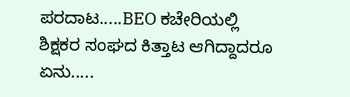ಪರದಾಟ.....BEO ಕಚೇರಿಯಲ್ಲಿ ಶಿಕ್ಷಕರ ಸಂಘದ ಕಿತ್ತಾಟ ಆಗಿದ್ದಾದರೂ ಏನು.....